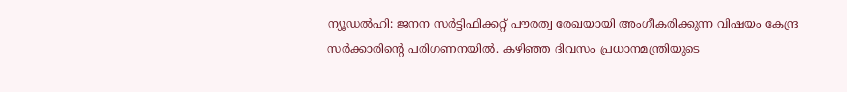ന്യൂഡൽഹി: ജനന സർട്ടിഫിക്കറ്റ് പൗരത്വ രേഖയായി അംഗീകരിക്കുന്ന വിഷയം കേന്ദ്ര സർക്കാരിന്റെ പരിഗണനയിൽ. കഴിഞ്ഞ ദിവസം പ്രധാനമന്ത്രിയുടെ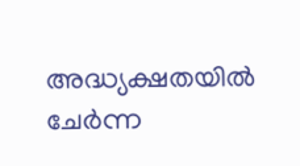അദ്ധ്യക്ഷതയിൽ ചേർന്ന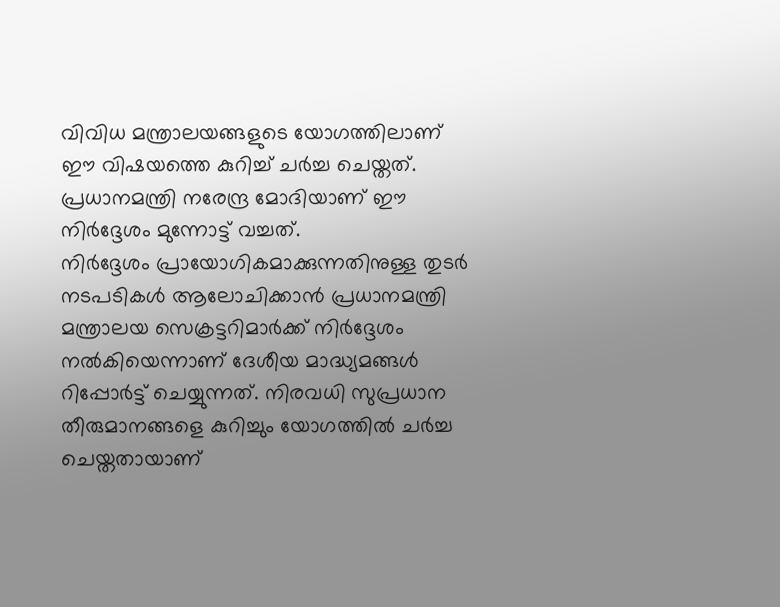വിവിധ മന്ത്രാലയങ്ങളുടെ യോഗത്തിലാണ് ഈ വിഷയത്തെ കുറിച്ച് ചർച്ച ചെയ്തത്. പ്രധാനമന്ത്രി നരേന്ദ്ര മോദിയാണ് ഈ നിർദ്ദേശം മുന്നോട്ട് വച്ചത്.
നിർദ്ദേശം പ്രായോഗികമാക്കുന്നതിനുള്ള തുടർ നടപടികൾ ആലോചിക്കാൻ പ്രധാനമന്ത്രി മന്ത്രാലയ സെക്രട്ടറിമാർക്ക് നിർദ്ദേശം നൽകിയെന്നാണ് ദേശീയ മാദ്ധ്യമങ്ങൾ റിപ്പോർട്ട് ചെയ്യുന്നത്. നിരവധി സുപ്രധാന തീരുമാനങ്ങളെ കുറിച്ചും യോഗത്തിൽ ചർച്ച ചെയ്തതായാണ്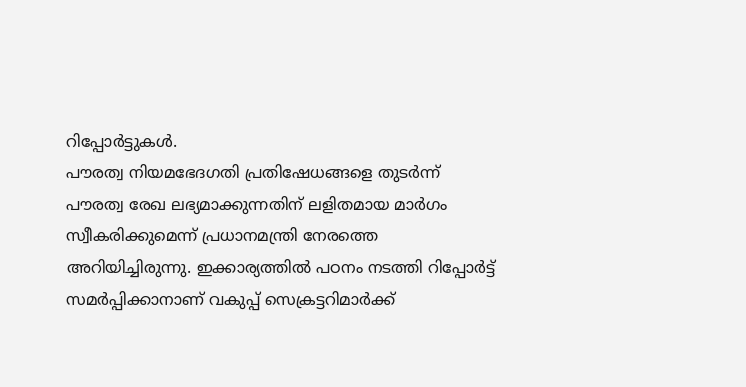റിപ്പോർട്ടുകൾ.
പൗരത്വ നിയമഭേദഗതി പ്രതിഷേധങ്ങളെ തുടർന്ന് പൗരത്വ രേഖ ലഭ്യമാക്കുന്നതിന് ലളിതമായ മാർഗം സ്വീകരിക്കുമെന്ന് പ്രധാനമന്ത്രി നേരത്തെ അറിയിച്ചിരുന്നു. ഇക്കാര്യത്തിൽ പഠനം നടത്തി റിപ്പോർട്ട് സമർപ്പിക്കാനാണ് വകുപ്പ് സെക്രട്ടറിമാർക്ക്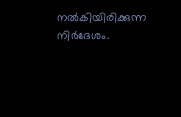നൽകിയിരിക്കുന്ന നിർദേശം.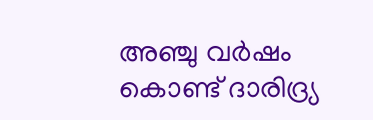അഞ്ചു വർഷം കൊണ്ട് ദാരിദ്ര്യ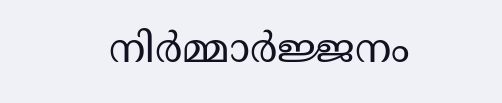നിർമ്മാർജ്ജനം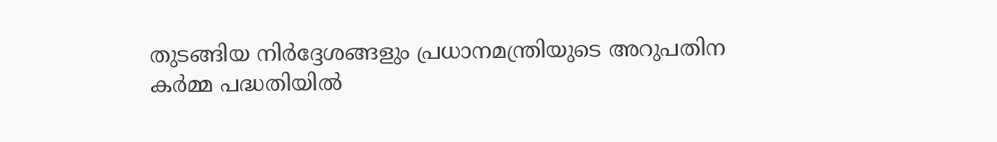തുടങ്ങിയ നിർദ്ദേശങ്ങളും പ്രധാനമന്ത്രിയുടെ അറുപതിന കർമ്മ പദ്ധതിയിൽ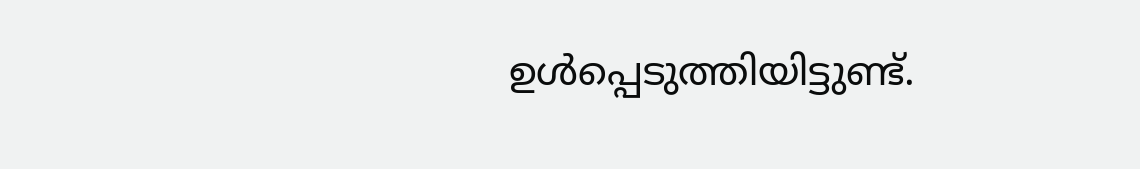ഉൾപ്പെടുത്തിയിട്ടുണ്ട്.